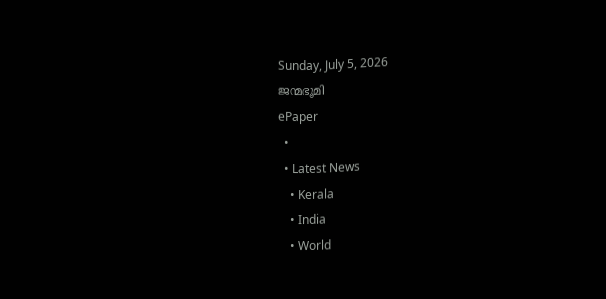Sunday, July 5, 2026
ജന്മഭൂമി
ePaper
  •
  • Latest News
    • Kerala
    • India
    • World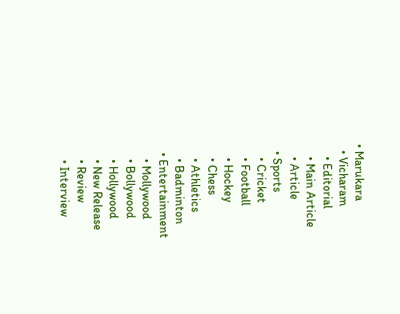• Marukara
  • Vicharam
    • Editorial
    • Main Article
    • Article
  • Sports
    • Cricket
    • Football
    • Hockey
    • Chess
    • Athletics
    • Badminton
  • Entertainment
    • Mollywood
    • Bollywood
    • Hollywood
    • New Release
    • Review
    • Interview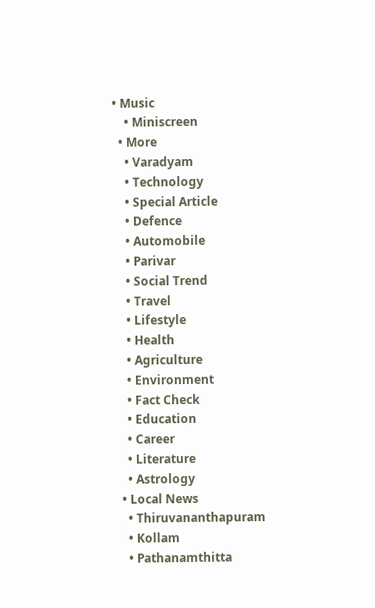• Music
    • Miniscreen
  • More
    • Varadyam
    • Technology
    • Special Article
    • Defence
    • Automobile
    • Parivar
    • Social Trend
    • Travel
    • Lifestyle
    • Health
    • Agriculture
    • Environment
    • Fact Check
    • Education
    • Career
    • Literature
    • Astrology
  • Local News
    • Thiruvananthapuram
    • Kollam
    • Pathanamthitta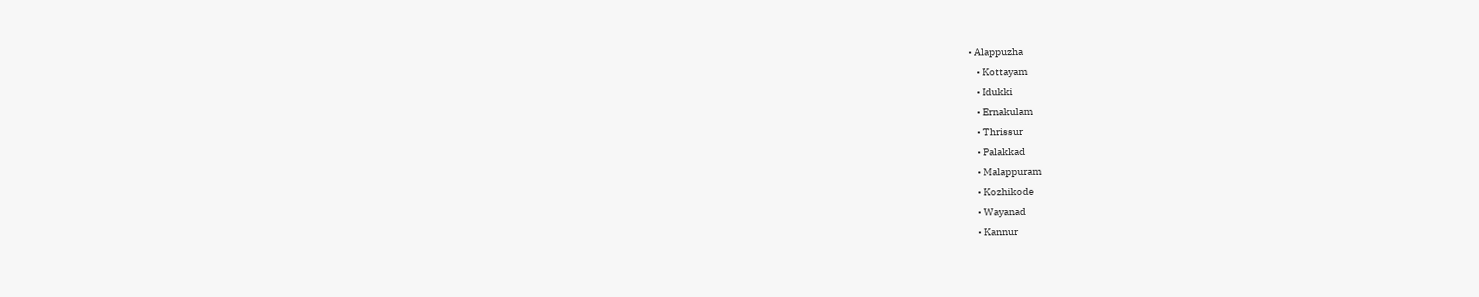• Alappuzha
    • Kottayam
    • Idukki
    • Ernakulam
    • Thrissur
    • Palakkad
    • Malappuram
    • Kozhikode
    • Wayanad
    • Kannur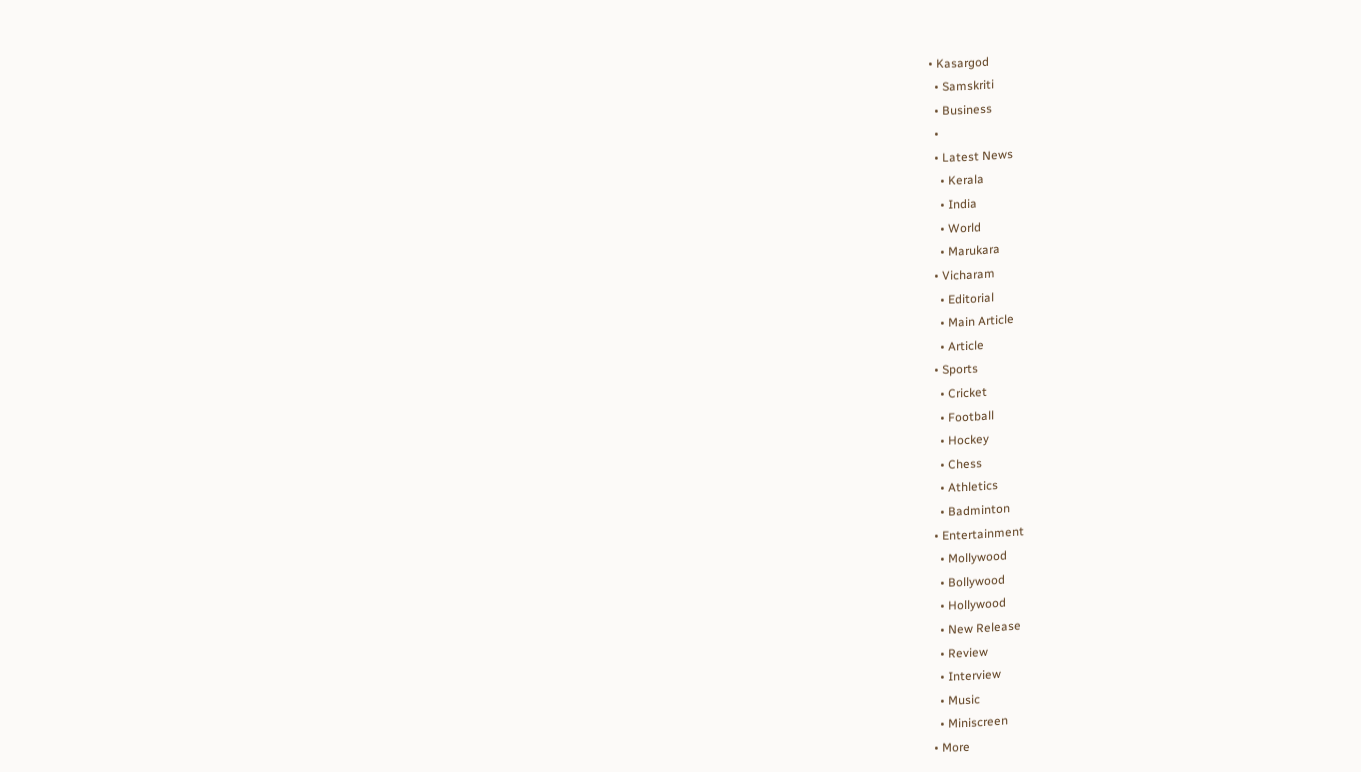• Kasargod
  • Samskriti
  • Business
  •
  • Latest News
    • Kerala
    • India
    • World
    • Marukara
  • Vicharam
    • Editorial
    • Main Article
    • Article
  • Sports
    • Cricket
    • Football
    • Hockey
    • Chess
    • Athletics
    • Badminton
  • Entertainment
    • Mollywood
    • Bollywood
    • Hollywood
    • New Release
    • Review
    • Interview
    • Music
    • Miniscreen
  • More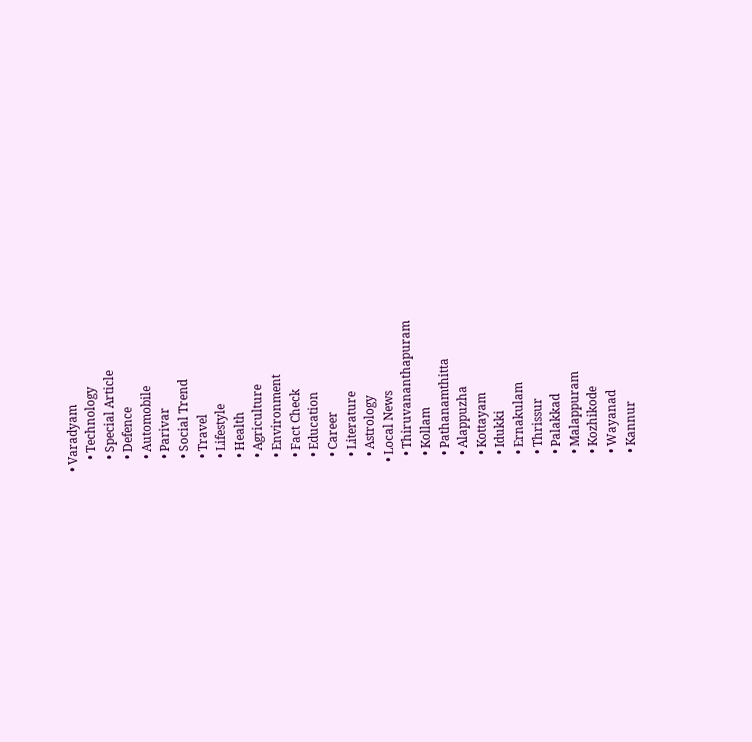• Varadyam
    • Technology
    • Special Article
    • Defence
    • Automobile
    • Parivar
    • Social Trend
    • Travel
    • Lifestyle
    • Health
    • Agriculture
    • Environment
    • Fact Check
    • Education
    • Career
    • Literature
    • Astrology
  • Local News
    • Thiruvananthapuram
    • Kollam
    • Pathanamthitta
    • Alappuzha
    • Kottayam
    • Idukki
    • Ernakulam
    • Thrissur
    • Palakkad
    • Malappuram
    • Kozhikode
    • Wayanad
    • Kannur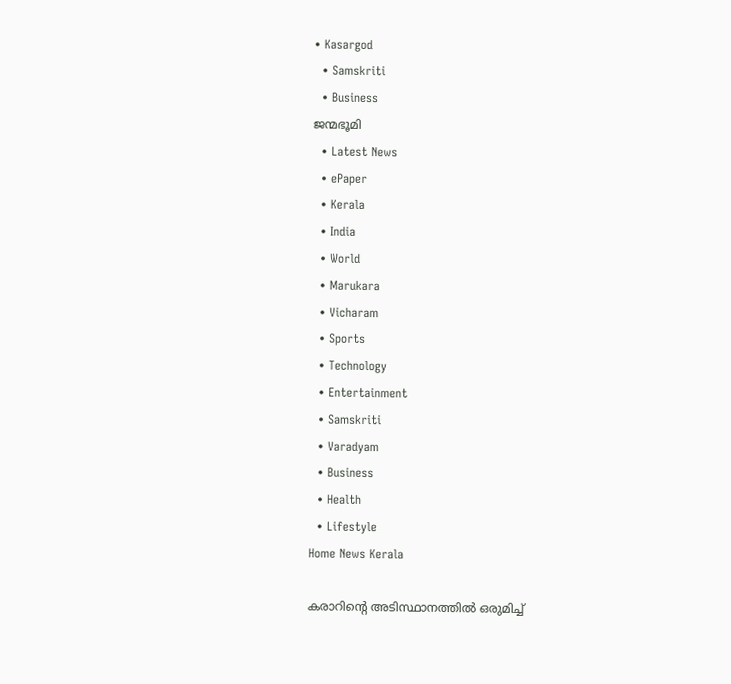• Kasargod
  • Samskriti
  • Business
ജന്മഭൂമി
  • Latest News
  • ePaper
  • Kerala
  • India
  • World
  • Marukara
  • Vicharam
  • Sports
  • Technology
  • Entertainment
  • Samskriti
  • Varadyam
  • Business
  • Health
  • Lifestyle
Home News Kerala

കരാറിന്റെ അടിസ്ഥാനത്തില്‍ ഒരുമിച്ച്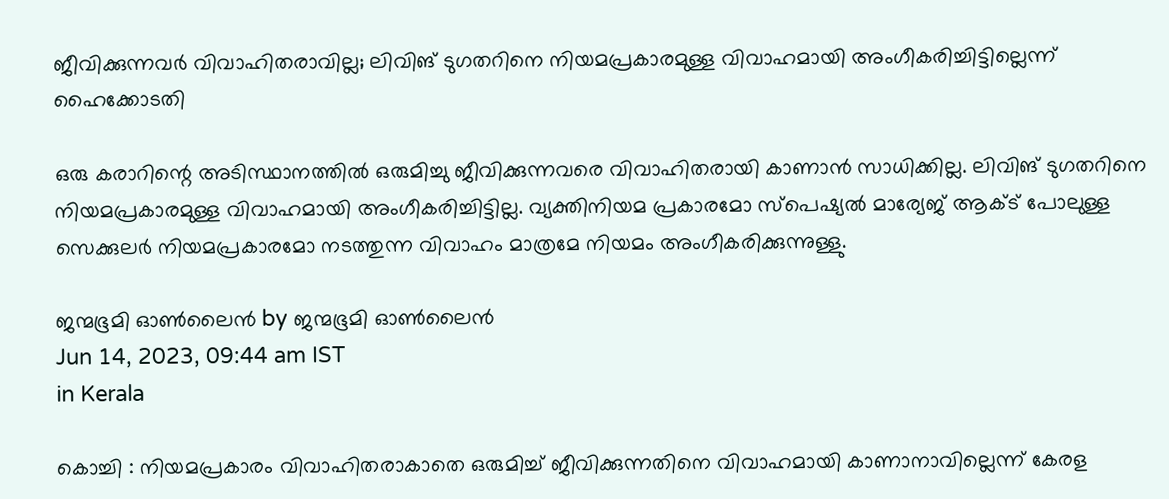ജീവിക്കുന്നവര്‍ വിവാഹിതരാവില്ല; ലിവിങ് ടുഗതറിനെ നിയമപ്രകാരമുള്ള വിവാഹമായി അംഗീകരിച്ചിട്ടില്ലെന്ന് ഹൈക്കോടതി

ഒരു കരാറിന്റെ അടിസ്ഥാനത്തില്‍ ഒരുമിച്ചു ജീവിക്കുന്നവരെ വിവാഹിതരായി കാണാന്‍ സാധിക്കില്ല. ലിവിങ് ടുഗതറിനെ നിയമപ്രകാരമുള്ള വിവാഹമായി അംഗീകരിച്ചിട്ടില്ല. വ്യക്തിനിയമ പ്രകാരമോ സ്‌പെഷ്യല്‍ മാര്യേജ് ആക്ട് പോലുള്ള സെക്കുലര്‍ നിയമപ്രകാരമോ നടത്തുന്ന വിവാഹം മാത്രമേ നിയമം അംഗീകരിക്കുന്നുള്ളു.

ജന്മഭൂമി ഓണ്‍ലൈന്‍ by ജന്മഭൂമി ഓണ്‍ലൈന്‍
Jun 14, 2023, 09:44 am IST
in Kerala

കൊച്ചി : നിയമപ്രകാരം വിവാഹിതരാകാതെ ഒരുമിച്ച് ജീവിക്കുന്നതിനെ വിവാഹമായി കാണാനാവില്ലെന്ന് കേരള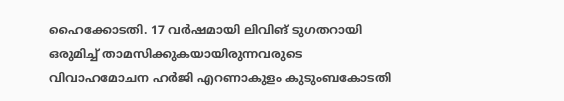ഹൈക്കോടതി. 17 വര്‍ഷമായി ലിവിങ് ടുഗതറായി ഒരുമിച്ച് താമസിക്കുകയായിരുന്നവരുടെ വിവാഹമോചന ഹര്‍ജി എറണാകുളം കുടുംബകോടതി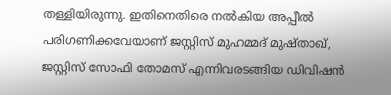തള്ളിയിരുന്നു. ഇതിനെതിരെ നല്‍കിയ അപ്പീല്‍ പരിഗണിക്കവേയാണ് ജസ്റ്റിസ് മുഹമ്മദ് മുഷ്താഖ്, ജസ്റ്റിസ് സോഫി തോമസ് എന്നിവരടങ്ങിയ ഡിവിഷന്‍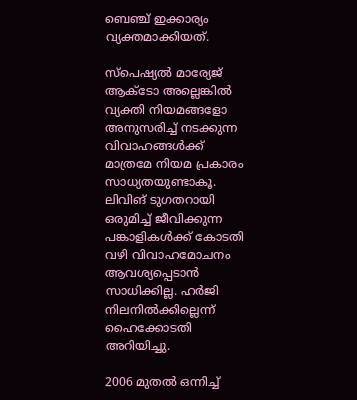ബെഞ്ച് ഇക്കാര്യം വ്യക്തമാക്കിയത്.

സ്‌പെഷ്യല്‍ മാര്യേജ് ആക്ടോ അല്ലെങ്കില്‍ വ്യക്തി നിയമങ്ങളോ അനുസരിച്ച് നടക്കുന്ന വിവാഹങ്ങള്‍ക്ക് മാത്രമേ നിയമ പ്രകാരം സാധ്യതയുണ്ടാകൂ. ലിവിങ് ടുഗതറായി ഒരുമിച്ച് ജീവിക്കുന്ന പങ്കാളികള്‍ക്ക് കോടതി വഴി വിവാഹമോചനം ആവശ്യപ്പെടാന്‍ സാധിക്കില്ല. ഹര്‍ജി നിലനില്‍ക്കില്ലെന്ന് ഹൈക്കോടതി അറിയിച്ചു.

2006 മുതല്‍ ഒന്നിച്ച്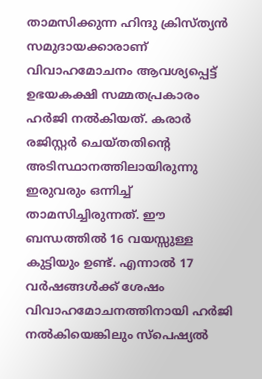താമസിക്കുന്ന ഹിന്ദു ക്രിസ്ത്യന്‍ സമുദായക്കാരാണ് വിവാഹമോചനം ആവശ്യപ്പെട്ട് ഉഭയകക്ഷി സമ്മതപ്രകാരം ഹര്‍ജി നല്‍കിയത്. കരാര്‍ രജിസ്റ്റര്‍ ചെയ്തതിന്റെ അടിസ്ഥാനത്തിലായിരുന്നു ഇരുവരും ഒന്നിച്ച് താമസിച്ചിരുന്നത്. ഈ ബന്ധത്തില്‍ 16 വയസ്സുള്ള കുട്ടിയും ഉണ്ട്. എന്നാല്‍ 17 വര്‍ഷങ്ങള്‍ക്ക് ശേഷം വിവാഹമോചനത്തിനായി ഹര്‍ജി നല്‍കിയെങ്കിലും സ്‌പെഷ്യല്‍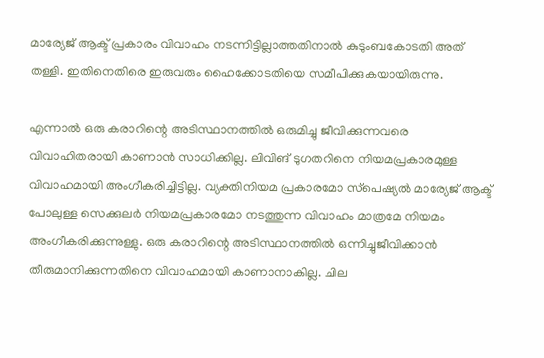മാര്യേജ് ആക്ട് പ്രകാരം വിവാഹം നടന്നിട്ടില്ലാത്തതിനാല്‍ കുടുംബകോടതി അത് തള്ളി. ഇതിനെതിരെ ഇരുവരും ഹൈക്കോടതിയെ സമീപിക്കുകയായിരുന്നു.

എന്നാല്‍ ഒരു കരാറിന്റെ അടിസ്ഥാനത്തില്‍ ഒരുമിച്ചു ജീവിക്കുന്നവരെ വിവാഹിതരായി കാണാന്‍ സാധിക്കില്ല. ലിവിങ് ടുഗതറിനെ നിയമപ്രകാരമുള്ള വിവാഹമായി അംഗീകരിച്ചിട്ടില്ല. വ്യക്തിനിയമ പ്രകാരമോ സ്‌പെഷ്യല്‍ മാര്യേജ് ആക്ട് പോലുള്ള സെക്കുലര്‍ നിയമപ്രകാരമോ നടത്തുന്ന വിവാഹം മാത്രമേ നിയമം അംഗീകരിക്കുന്നുള്ളു. ഒരു കരാറിന്റെ അടിസ്ഥാനത്തില്‍ ഒന്നിച്ചുജീവിക്കാന്‍ തീരുമാനിക്കുന്നതിനെ വിവാഹമായി കാണാനാകില്ല. ചില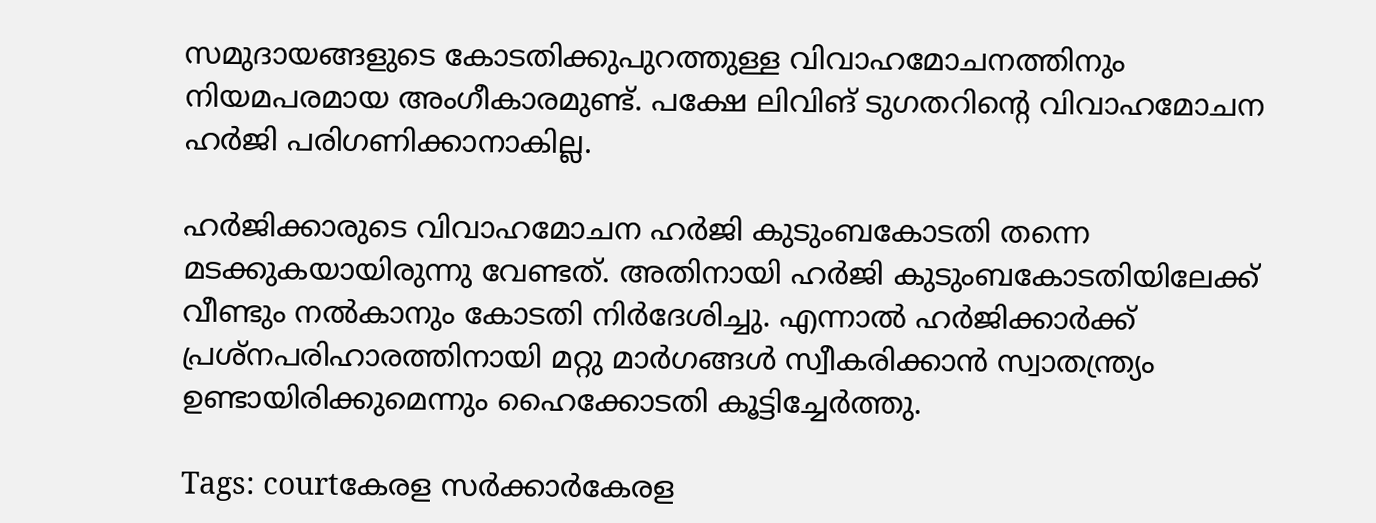സമുദായങ്ങളുടെ കോടതിക്കുപുറത്തുള്ള വിവാഹമോചനത്തിനും നിയമപരമായ അംഗീകാരമുണ്ട്. പക്ഷേ ലിവിങ് ടുഗതറിന്റെ വിവാഹമോചന ഹര്‍ജി പരിഗണിക്കാനാകില്ല.

ഹര്‍ജിക്കാരുടെ വിവാഹമോചന ഹര്‍ജി കുടുംബകോടതി തന്നെ മടക്കുകയായിരുന്നു വേണ്ടത്. അതിനായി ഹര്‍ജി കുടുംബകോടതിയിലേക്ക് വീണ്ടും നല്‍കാനും കോടതി നിര്‍ദേശിച്ചു. എന്നാല്‍ ഹര്‍ജിക്കാര്‍ക്ക് പ്രശ്‌നപരിഹാരത്തിനായി മറ്റു മാര്‍ഗങ്ങള്‍ സ്വീകരിക്കാന്‍ സ്വാതന്ത്ര്യം ഉണ്ടായിരിക്കുമെന്നും ഹൈക്കോടതി കൂട്ടിച്ചേര്‍ത്തു.

Tags: courtകേരള സര്‍ക്കാര്‍കേരള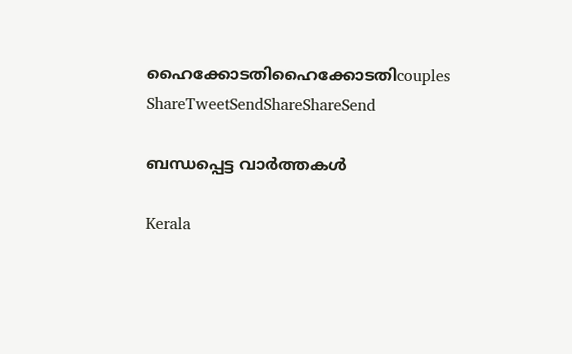ഹൈക്കോടതിഹൈക്കോടതിcouples
ShareTweetSendShareShareSend

ബന്ധപ്പെട്ട വാര്‍ത്തകള്‍

Kerala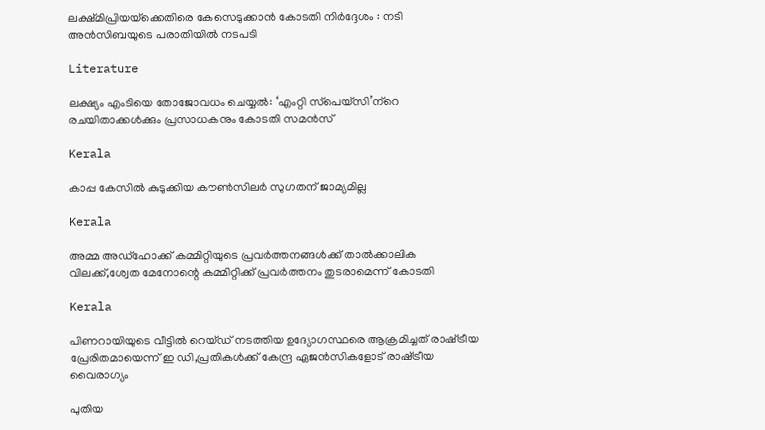ലക്ഷ്മിപ്രിയയ്‌ക്കെതിരെ കേസെടുക്കാന്‍ കോടതി നിര്‍ദ്ദേശം : നടി അന്‍സിബയുടെ പരാതിയില്‍ നടപടി

Literature

ലക്ഷ്യം എംടിയെ തോജോവധം ചെയ്യല്‍: ‘എംറ്റി സ്‌പെയ്‌സി’ന്‌റെ രചയിതാക്കള്‍ക്കും പ്രസാധകനും കോടതി സമന്‍സ്

Kerala

കാപ്പ കേസില്‍ കുടുക്കിയ കൗണ്‍സിലര്‍ സുഗതന് ജാമ്യമില്ല

Kerala

അമ്മ അഡ്‌ഹോക്ക് കമ്മിറ്റിയുടെ പ്രവര്‍ത്തനങ്ങള്‍ക്ക് താല്‍ക്കാലിക വിലക്ക്,ശ്വേത മേനോന്റെ കമ്മിറ്റിക്ക് പ്രവര്‍ത്തനം തുടരാമെന്ന് കോടതി

Kerala

പിണറായിയുടെ വീട്ടില്‍ റെയ്ഡ് നടത്തിയ ഉദ്യോഗസ്ഥരെ ആക്രമിച്ചത് രാഷ്‌ട്രീയ പ്രേരിതമായെന്ന് ഇ ഡി,പ്രതികള്‍ക്ക് കേന്ദ്ര ഏജന്‍സികളോട് രാഷ്‌ട്രീയ വൈരാഗ്യം

പുതിയ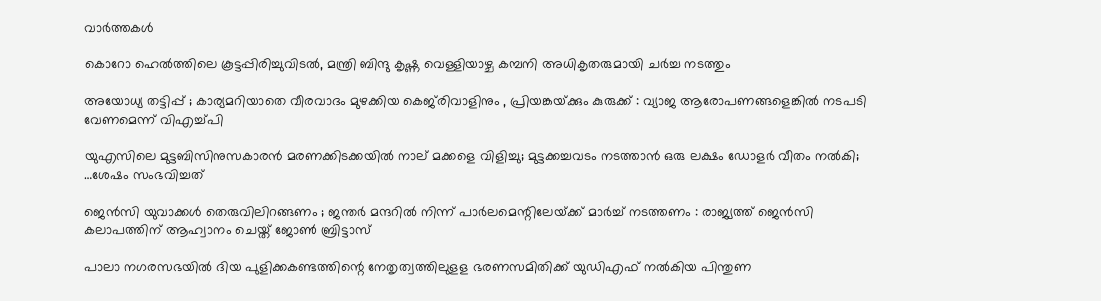വാര്‍ത്തകള്‍

കൊറോ ഹെല്‍ത്തിലെ കൂട്ടപ്പിരിച്ചുവിടല്‍, മന്ത്രി ബിന്ദു കൃഷ്ണ വെള്ളിയാഴ്ച കമ്പനി അധികൃതരുമായി ചര്‍ച്ച നടത്തും

അയോധ്യ തട്ടിപ്പ് ; കാര്യമറിയാതെ വീരവാദം മുഴക്കിയ കെജ്‌രിവാളിനും , പ്രിയങ്കയ്‌ക്കും കുരുക്ക് : വ്യാജ ആരോപണങ്ങളെങ്കിൽ നടപടി വേണമെന്ന് വിഎച്ച്പി

യുഎസിലെ മുട്ടബിസിനുസകാരന്‍ മരണക്കിടക്കയില്‍ നാല് മക്കളെ വിളിച്ചു; മുട്ടക്കച്ചവടം നടത്താന്‍ ഒരു ലക്ഷം ഡോളര്‍ വീതം നല്‍കി; …ശേഷം സംഭവിച്ചത്

ജെൻസി യുവാക്കൾ തെരുവിലിറങ്ങണം ; ജന്തർ മന്ദറിൽ നിന്ന് പാർലമെന്റിലേയ്‌ക്ക് മാർച്ച് നടത്തണം : രാജ്യത്ത് ജെൻസി കലാപത്തിന് ആഹ്വാനം ചെയ്ത് ജോൺ ബ്രിട്ടാസ്

പാലാ നഗരസഭയില്‍ ദിയ പുളിക്കകണ്ടത്തിന്റെ നേതൃത്വത്തിലുളള ഭരണസമിതിക്ക് യുഡിഎഫ് നല്‍കിയ പിന്തുണ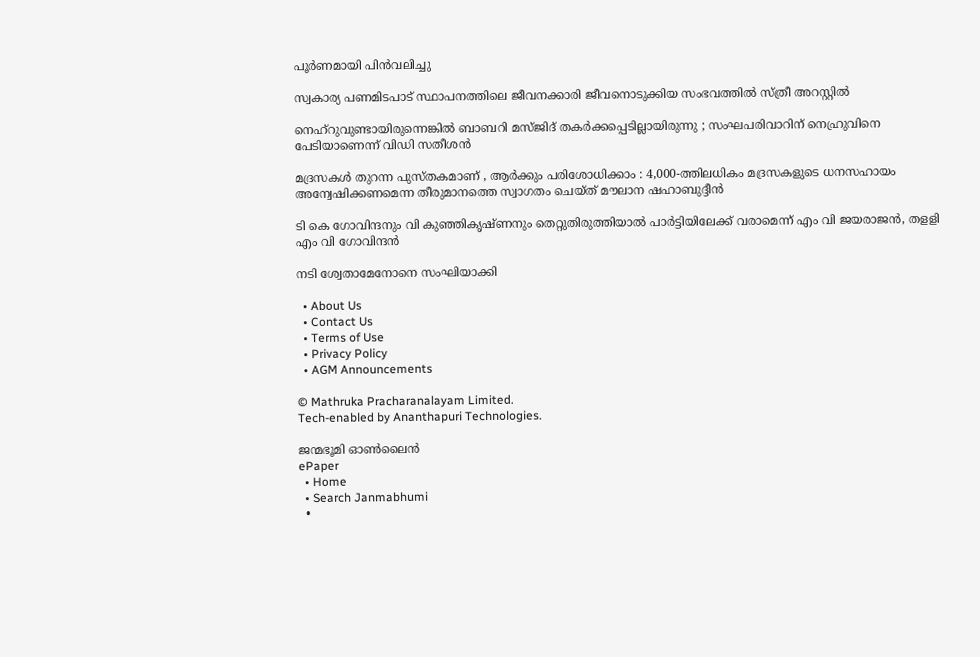പൂര്‍ണമായി പിന്‍വലിച്ചു

സ്വകാര്യ പണമിടപാട് സ്ഥാപനത്തിലെ ജീവനക്കാരി ജീവനൊടുക്കിയ സംഭവത്തില്‍ സ്ത്രീ അറസ്റ്റില്‍

നെഹ്റുവുണ്ടായിരുന്നെങ്കിൽ ബാബറി മസ്ജിദ് തകർക്കപ്പെടില്ലായിരുന്നു ; സംഘപരിവാറിന് നെഹ്രുവിനെ പേടിയാണെന്ന് വിഡി സതീശൻ

മദ്രസകൾ തുറന്ന പുസ്തകമാണ് , ആർക്കും പരിശോധിക്കാം : 4,000-ത്തിലധികം മദ്രസകളുടെ ധനസഹായം അന്വേഷിക്കണമെന്ന തീരുമാനത്തെ സ്വാഗതം ചെയ്ത് മൗലാന ഷഹാബുദ്ദീൻ

ടി കെ ഗോവിന്ദനും വി കുഞ്ഞികൃഷ്ണനും തെറ്റുതിരുത്തിയാല്‍ പാര്‍ട്ടിയിലേക്ക് വരാമെന്ന് എം വി ജയരാജന്‍, തളളി എം വി ഗോവിന്ദന്‍

നടി ശ്വേതാമേനോനെ സംഘിയാക്കി

  • About Us
  • Contact Us
  • Terms of Use
  • Privacy Policy
  • AGM Announcements

© Mathruka Pracharanalayam Limited.
Tech-enabled by Ananthapuri Technologies.

ജന്മഭൂമി ഓണ്‍ലൈന്‍
ePaper
  • Home
  • Search Janmabhumi
  •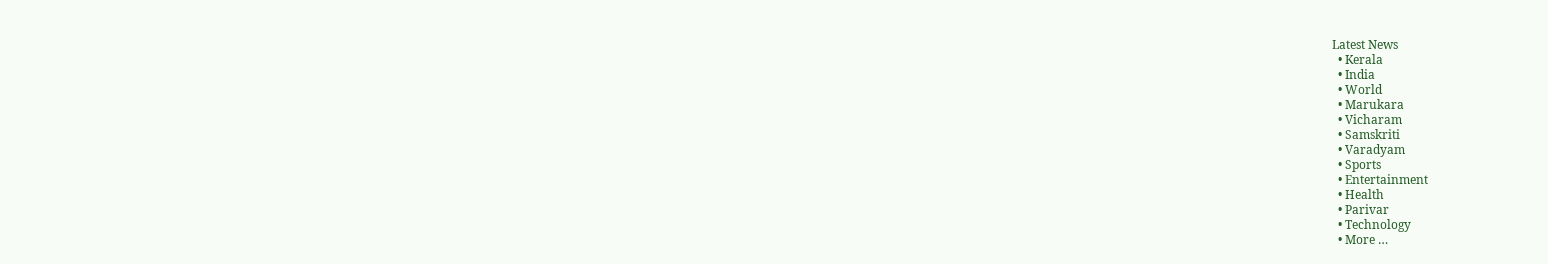Latest News
  • Kerala
  • India
  • World
  • Marukara
  • Vicharam
  • Samskriti
  • Varadyam
  • Sports
  • Entertainment
  • Health
  • Parivar
  • Technology
  • More …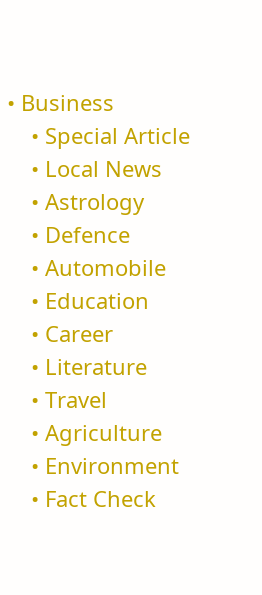• Business
    • Special Article
    • Local News
    • Astrology
    • Defence
    • Automobile
    • Education
    • Career
    • Literature
    • Travel
    • Agriculture
    • Environment
    • Fact Check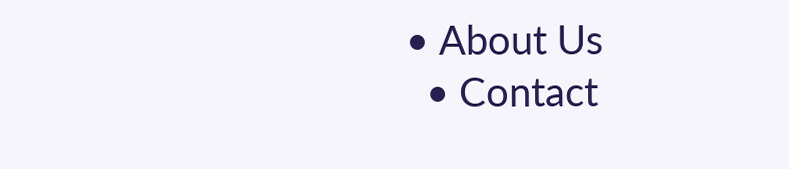• About Us
  • Contact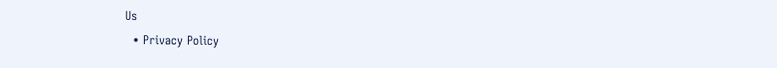Us
  • Privacy Policy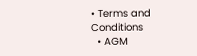• Terms and Conditions
  • AGM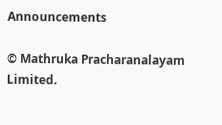Announcements

© Mathruka Pracharanalayam Limited.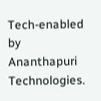Tech-enabled by Ananthapuri Technologies.